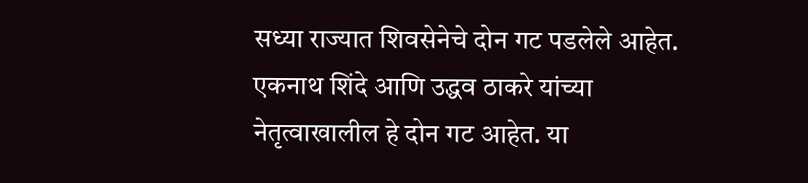सध्या राज्यात शिवसेनेचे दोन गट पडलेले आहेत. एकनाथ शिंदे आणि उद्धव ठाकरे यांच्या नेतृत्वाखालील हे दोन गट आहेत. या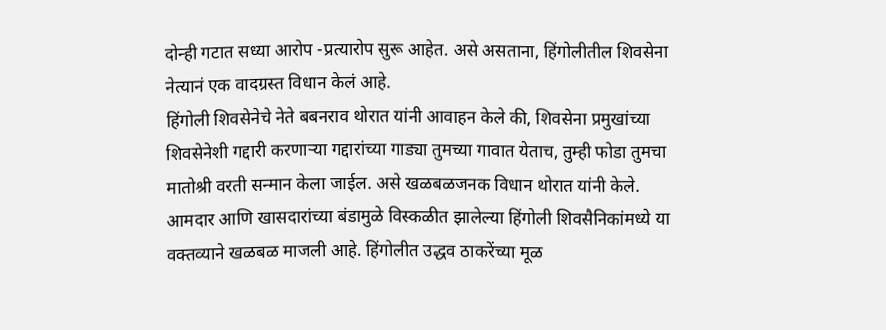दोन्ही गटात सध्या आरोप -प्रत्यारोप सुरू आहेत. असे असताना, हिंगोलीतील शिवसेना नेत्यानं एक वादग्रस्त विधान केलं आहे.
हिंगोली शिवसेनेचे नेते बबनराव थोरात यांनी आवाहन केले की, शिवसेना प्रमुखांच्या शिवसेनेशी गद्दारी करणाऱ्या गद्दारांच्या गाड्या तुमच्या गावात येताच, तुम्ही फोडा तुमचा मातोश्री वरती सन्मान केला जाईल. असे खळबळजनक विधान थोरात यांनी केले.
आमदार आणि खासदारांच्या बंडामुळे विस्कळीत झालेल्या हिंगोली शिवसैनिकांमध्ये या वक्तव्याने खळबळ माजली आहे. हिंगोलीत उद्धव ठाकरेंच्या मूळ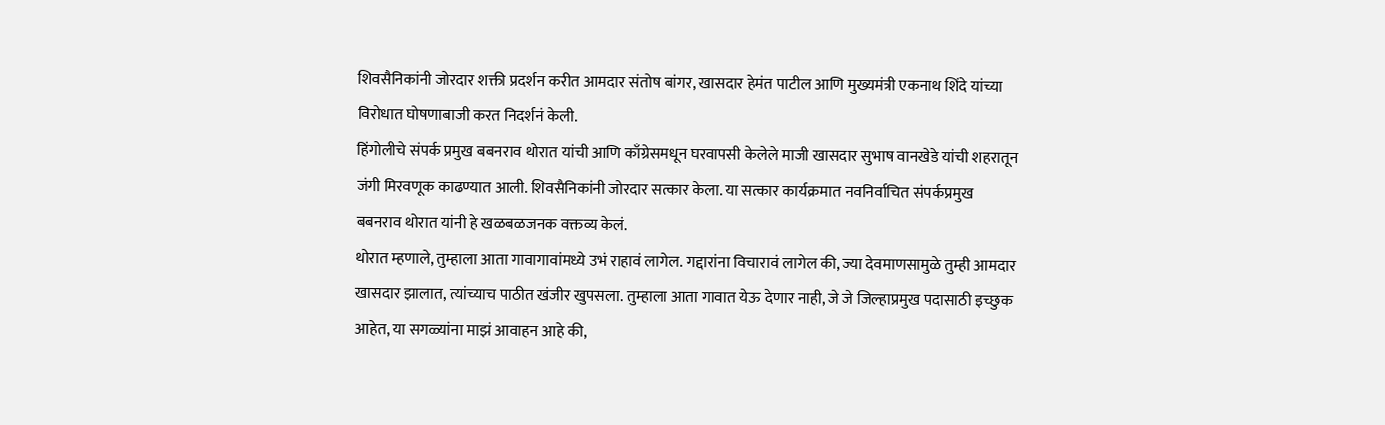शिवसैनिकांनी जोरदार शक्ती प्रदर्शन करीत आमदार संतोष बांगर, खासदार हेमंत पाटील आणि मुख्यमंत्री एकनाथ शिंदे यांच्या विरोधात घोषणाबाजी करत निदर्शनं केली.
हिंगोलीचे संपर्क प्रमुख बबनराव थोरात यांची आणि काँग्रेसमधून घरवापसी केलेले माजी खासदार सुभाष वानखेडे यांची शहरातून जंगी मिरवणूक काढण्यात आली. शिवसैनिकांनी जोरदार सत्कार केला. या सत्कार कार्यक्रमात नवनिर्वाचित संपर्कप्रमुख बबनराव थोरात यांनी हे खळबळजनक वक्तव्य केलं.
थोरात म्हणाले, तुम्हाला आता गावागावांमध्ये उभं राहावं लागेल. गद्दारांना विचारावं लागेल की, ज्या देवमाणसामुळे तुम्ही आमदार खासदार झालात, त्यांच्याच पाठीत खंजीर खुपसला. तुम्हाला आता गावात येऊ देणार नाही, जे जे जिल्हाप्रमुख पदासाठी इच्छुक आहेत, या सगळ्यांना माझं आवाहन आहे की,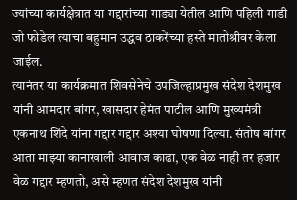ज्यांच्या कार्यक्षेत्रात या गद्दारांच्या गाड्या येतील आणि पहिली गाडी जो फोडेल त्याचा बहुमान उद्धव ठाकरेंच्या हस्ते मातोश्रीवर केला जाईल.
त्यानंतर या कार्यक्रमात शिवसेनेचे उपजिल्हाप्रमुख संदेश देशमुख यांनी आमदार बांगर, खासदार हेमंत पाटील आणि मुख्यमंत्री एकनाथ शिंदे यांना गद्दार गद्दार अश्या घोषणा दिल्या. संतोष बांगर आता माझ्या कानाखाली आवाज काढा, एक वेळ नाही तर हजार वेळ गद्दार म्हणतो, असे म्हणत संदेश देशमुख यांनी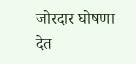जोरदार घोषणा देत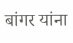बांगर यांना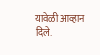यावेळी आव्हान दिले.